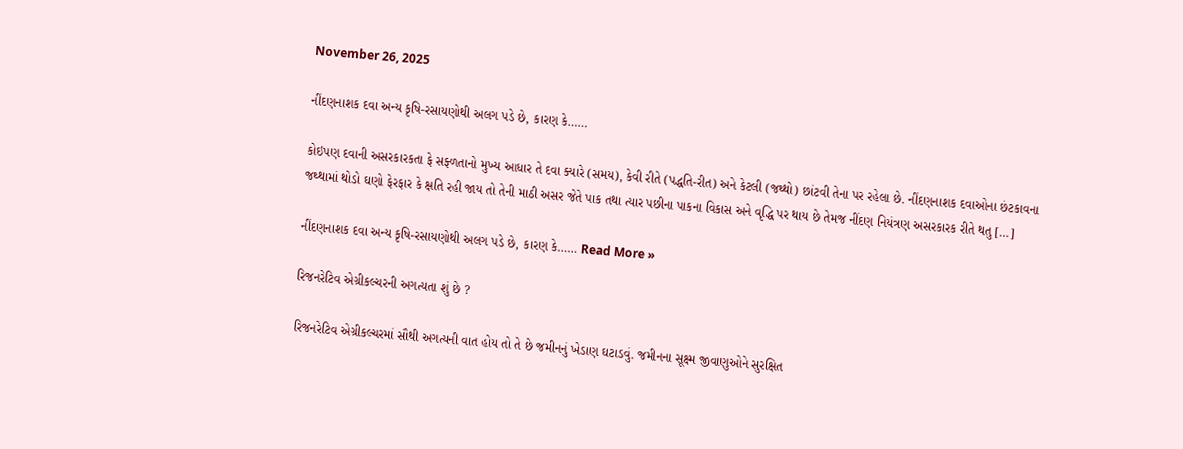November 26, 2025

નીંદણનાશક દવા અન્ય કૃષિ-રસાયણોથી અલગ પડે છે, કારણ કે……

કોઇપણ દવાની અસરકારકતા ફે સફ્ળતાનો મુખ્ય આધાર તે દવા ક્યારે (સમય), કેવી રીતે (પદ્ધતિ-રીત) અને કેટલી (જથ્થો) છાંટવી તેના પર રહેલા છે. નીંદણનાશક દવાઓના છંટકાવના જથ્થામાં થોડો ઘણો ફેરફાર કે ક્ષતિ રહી જાય તો તેની માઠી અસર જેતે પાક તથા ત્યાર પછીના પાકના વિકાસ અને વૃદ્ધિ પર થાય છે તેમજ નીંદણ નિયંત્રણ અસરકારક રીતે થતુ […]

નીંદણનાશક દવા અન્ય કૃષિ-રસાયણોથી અલગ પડે છે, કારણ કે…… Read More »

રિજનરેટિવ એગ્રીકલ્ચરની અગત્યતા શું છે ?

રિજનરેટિવ એગ્રીકલ્ચરમાં સૌથી અગત્યની વાત હોય તો તે છે જમીનનું ખેડાણ ઘટાડવું. જમીનના સૂક્ષ્મ જીવાણુઓને સુરક્ષિત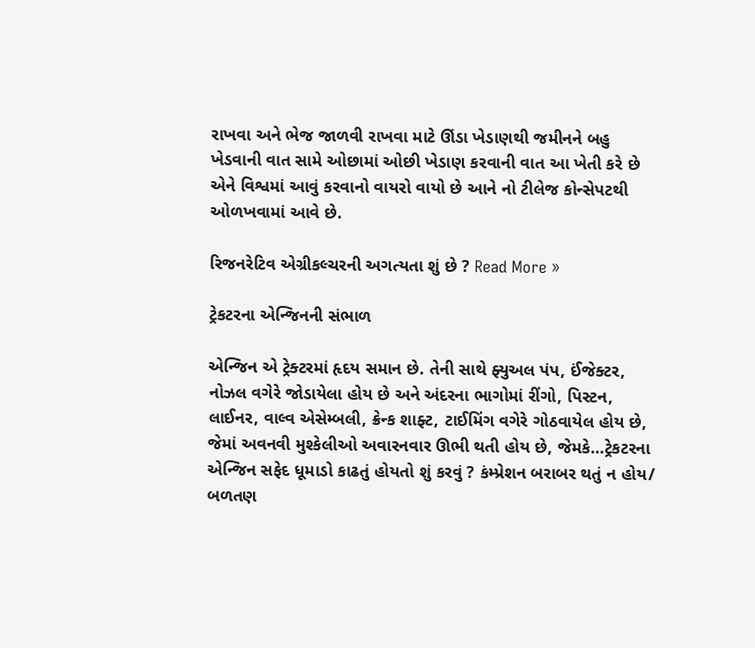રાખવા અને ભેજ જાળવી રાખવા માટે ઊંડા ખેડાણથી જમીનને બહુ ખેડવાની વાત સામે ઓછામાં ઓછી ખેડાણ કરવાની વાત આ ખેતી કરે છે એને વિશ્વમાં આવું કરવાનો વાયરો વાયો છે આને નો ટીલેજ કોન્સેપટથી ઓળખવામાં આવે છે.

રિજનરેટિવ એગ્રીકલ્ચરની અગત્યતા શું છે ? Read More »

ટ્રેકટરના એન્જિનની સંભાળ

એન્જિન એ ટ્રેક્ટરમાં હૃદય સમાન છે. તેની સાથે ફ્યુઅલ પંપ, ઈંજેક્ટર, નોઝલ વગેરે જોડાયેલા હોય છે અને અંદરના ભાગોમાં રીંગો, પિસ્ટન, લાઈનર, વાલ્વ એસેમ્બલી, ક્રેન્ક શાફ્ટ, ટાઈમિંગ વગેરે ગોઠવાયેલ હોય છે, જેમાં અવનવી મુશ્કેલીઓ અવારનવાર ઊભી થતી હોય છે, જેમકે…ટ્રેકટરના એન્જિન સફેદ ધૂમાડો કાઢતું હોયતો શું કરવું ? કંમ્પ્રેશન બરાબર થતું ન હોય/ બળતણ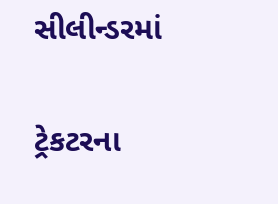સીલીન્ડરમાં

ટ્રેકટરના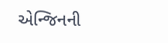એન્જિનની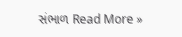સંભાળ Read More »